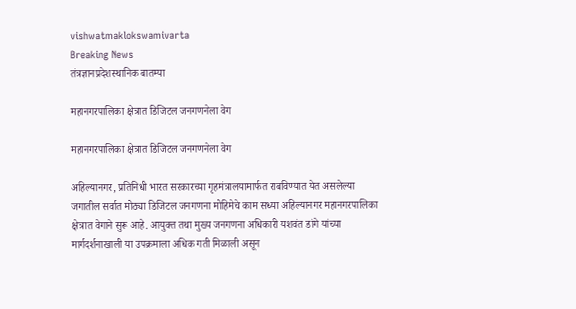vishwatmaklokswamivarta
Breaking News
तंत्रज्ञानप्रदेशस्थानिक बातम्या

महानगरपालिका क्षेत्रात डिजिटल जनगणनेला वेग

महानगरपालिका क्षेत्रात डिजिटल जनगणनेला वेग

अहिल्यानगर, प्रतिनिधी भारत सरकारच्या गृहमंत्रालयामार्फत राबविण्यात येत असलेल्या जगातील सर्वात मोठ्या डिजिटल जनगणना मोहिमेचे काम सध्या अहिल्यानगर महानगरपालिका क्षेत्रात वेगाने सुरू आहे. आयुक्त तथा मुख्य जनगणना अधिकारी यशवंत डांगे यांच्या मार्गदर्शनाखाली या उपक्रमाला अधिक गती मिळाली असून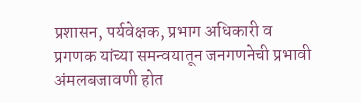प्रशासन, पर्यवेक्षक, प्रभाग अधिकारी व प्रगणक यांच्या समन्वयातून जनगणनेची प्रभावी अंमलबजावणी होत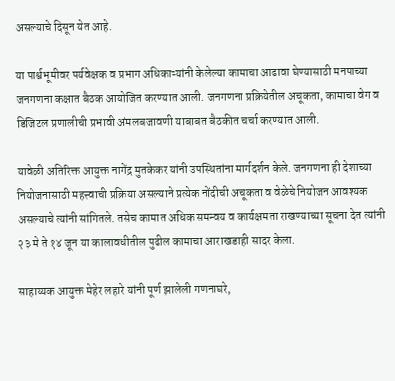असल्याचे दिसून येत आहे.

या पार्श्वभूमीवर पर्यवेक्षक व प्रभाग अधिकाऱ्यांनी केलेल्या कामाचा आढावा घेण्यासाठी मनपाच्या जनगणना कक्षात बैठक आयोजित करण्यात आली. जनगणना प्रक्रियेतील अचूकता, कामाचा वेग व डिजिटल प्रणालीची प्रभावी अंमलबजावणी याबाबत बैठकीत चर्चा करण्यात आली.

यावेळी अतिरिक्त आयुक्त नागेंद्र मुतकेकर यांनी उपस्थितांना मार्गदर्शन केले. जनगणना ही देशाच्या नियोजनासाठी महत्त्वाची प्रक्रिया असल्याने प्रत्येक नोंदीची अचूकता व वेळेचे नियोजन आवश्यक असल्याचे त्यांनी सांगितले. तसेच कामात अधिक समन्वय व कार्यक्षमता राखण्याच्या सूचना देत त्यांनी २३ मे ते १४ जून या कालावधीतील पुढील कामाचा आराखडाही सादर केला.

साहाय्यक आयुक्त मेहेर लहारे यांनी पूर्ण झालेली गणनाघरे,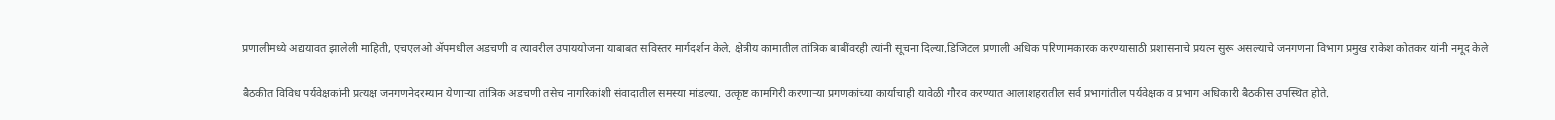प्रणालीमध्ये अद्ययावत झालेली माहिती, एचएलओ ॲपमधील अडचणी व त्यावरील उपाययोजना याबाबत सविस्तर मार्गदर्शन केले. क्षेत्रीय कामातील तांत्रिक बाबींवरही त्यांनी सूचना दिल्या.डिजिटल प्रणाली अधिक परिणामकारक करण्यासाठी प्रशासनाचे प्रयत्न सुरू असल्याचे जनगणना विभाग प्रमुख राकेश कोतकर यांनी नमूद केले

बैठकीत विविध पर्यवेक्षकांनी प्रत्यक्ष जनगणनेदरम्यान येणाऱ्या तांत्रिक अडचणी तसेच नागरिकांशी संवादातील समस्या मांडल्या. उत्कृष्ट कामगिरी करणाऱ्या प्रगणकांच्या कार्याचाही यावेळी गौरव करण्यात आलाशहरातील सर्व प्रभागांतील पर्यवेक्षक व प्रभाग अधिकारी बैठकीस उपस्थित होते.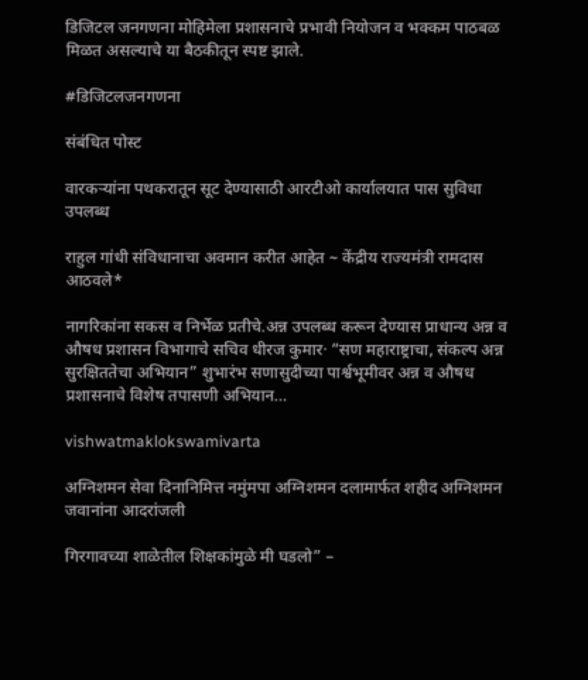डिजिटल जनगणना मोहिमेला प्रशासनाचे प्रभावी नियोजन व भक्कम पाठबळ मिळत असल्याचे या बैठकीतून स्पष्ट झाले.

#डिजिटलजनगणना

संबंधित पोस्ट

वारकऱ्यांना पथकरातून सूट देण्यासाठी आरटीओ कार्यालयात पास सुविधा उपलब्ध

राहुल गांधी संविधानाचा अवमान करीत आहेत ~ केंद्रीय राज्यमंत्री रामदास आठवले*

नागरिकांना सकस व निर्भेळ प्रतीचे.अन्न उपलब्ध करून देण्यास प्राधान्य अन्न व औषध प्रशासन विभागाचे सचिव धीरज कुमार· “सण महाराष्ट्राचा, संकल्प अन्न सुरक्षिततेचा अभियान” शुभारंभ सणासुदीच्या पार्श्वभूमीवर अन्न व औषध प्रशासनाचे विशेष तपासणी अभियान…

vishwatmaklokswamivarta

अग्निशमन सेवा दिनानिमित्त नमुंमपा अग्निशमन दलामार्फत शहीद अग्निशमन जवानांना आदरांजली

गिरगावच्या शाळेतील शिक्षकांमुळे मी घडलो” –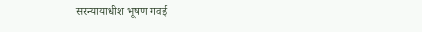सरन्यायाधीश भूषण गवई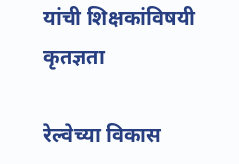यांची शिक्षकांविषयी कृतज्ञता

रेल्वेच्या विकास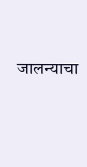जालन्याचा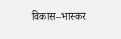विकास–भास्कर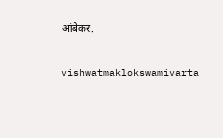आंबेकर.

vishwatmaklokswamivarta